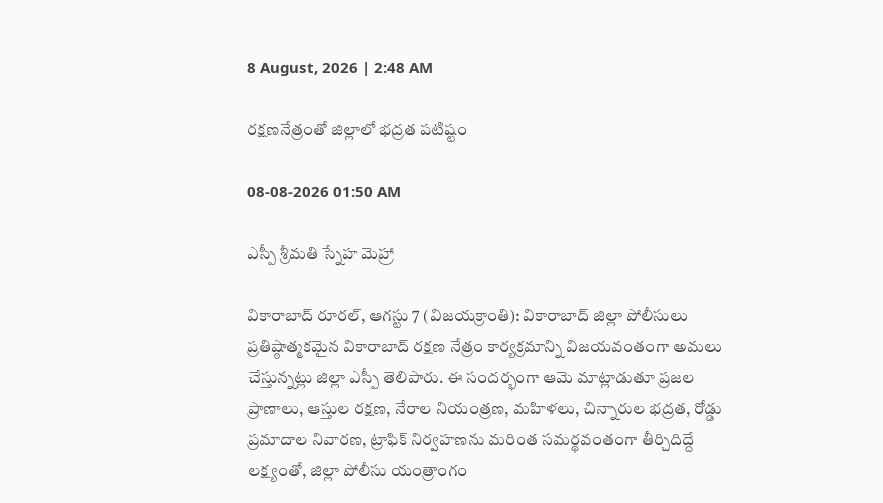8 August, 2026 | 2:48 AM

రక్షణనేత్రంతో జిల్లాలో భద్రత పటిష్టం

08-08-2026 01:50 AM

ఎస్పీ శ్రీమతి స్నేహ మెహ్రా

వికారాబాద్ రూరల్, ఆగస్టు 7 (విజయక్రాంతి): వికారాబాద్ జిల్లా పోలీసులు ప్రతిష్ఠాత్మకమైన వికారాబాద్ రక్షణ నేత్రం కార్యక్రమాన్ని విజయవంతంగా అమలు చేస్తున్నట్లు జిల్లా ఎస్పీ తెలిపారు. ఈ సందర్భంగా ఆమె మాట్లాడుతూ ప్రజల ప్రాణాలు, ఆస్తుల రక్షణ, నేరాల నియంత్రణ, మహిళలు, చిన్నారుల భద్రత, రోడ్డు ప్రమాదాల నివారణ, ట్రాఫిక్ నిర్వహణను మరింత సమర్థవంతంగా తీర్చిదిద్దే లక్ష్యంతో, జిల్లా పోలీసు యంత్రాంగం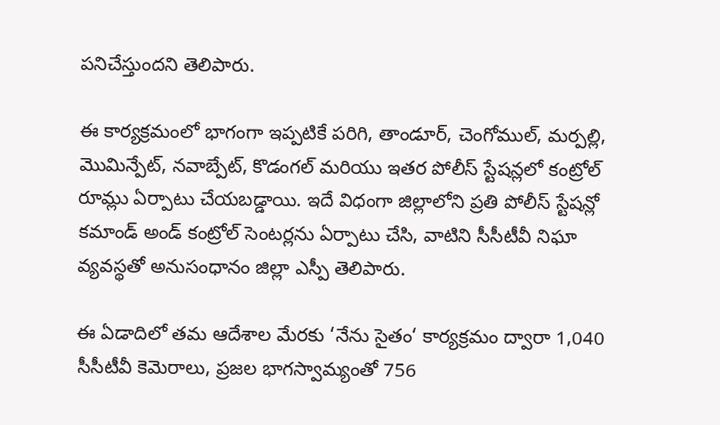పనిచేస్తుందని తెలిపారు.

ఈ కార్యక్రమంలో భాగంగా ఇప్పటికే పరిగి, తాండూర్, చెంగోముల్, మర్పల్లి, మొమిన్పేట్, నవాబ్పేట్, కొడంగల్ మరియు ఇతర పోలీస్ స్టేషన్లలో కంట్రోల్ రూమ్లు ఏర్పాటు చేయబడ్డాయి. ఇదే విధంగా జిల్లాలోని ప్రతి పోలీస్ స్టేషన్లో కమాండ్ అండ్ కంట్రోల్ సెంటర్లను ఏర్పాటు చేసి, వాటిని సీసీటీవీ నిఘా వ్యవస్థతో అనుసంధానం జిల్లా ఎస్పీ తెలిపారు.

ఈ ఏడాదిలో తమ ఆదేశాల మేరకు ‘నేను సైతం‘ కార్యక్రమం ద్వారా 1,040 సీసీటీవీ కెమెరాలు, ప్రజల భాగస్వామ్యంతో 756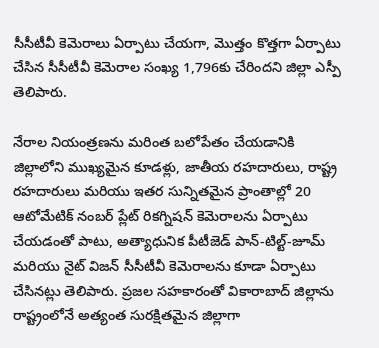సీసీటీవీ కెమెరాలు ఏర్పాటు చేయగా, మొత్తం కొత్తగా ఏర్పాటు చేసిన సీసీటీవీ కెమెరాల సంఖ్య 1,796కు చేరిందని జిల్లా ఎస్పీ తెలిపారు.

నేరాల నియంత్రణను మరింత బలోపేతం చేయడానికి జిల్లాలోని ముఖ్యమైన కూడళ్లు, జాతీయ రహదారులు, రాష్ట్ర రహదారులు మరియు ఇతర సున్నితమైన ప్రాంతాల్లో 20 ఆటోమేటిక్ నంబర్ ప్లేట్ రికగ్నిషన్ కెమెరాలను ఏర్పాటు చేయడంతో పాటు, అత్యాధునిక పీటీజెడ్ పాన్-టిల్ట్-జూమ్ మరియు నైట్ విజన్ సీసీటీవీ కెమెరాలను కూడా ఏర్పాటు చేసినట్లు తెలిపారు. ప్రజల సహకారంతో వికారాబాద్ జిల్లాను రాష్ట్రంలోనే అత్యంత సురక్షితమైన జిల్లాగా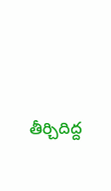తీర్చిదిద్ద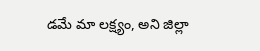డమే మా లక్ష్యం, అని జిల్లా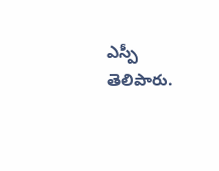ఎస్పీ తెలిపారు.